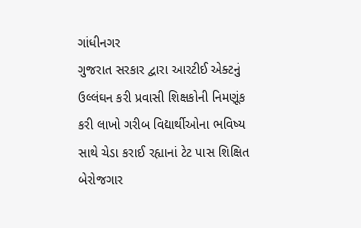ગાંધીનગર
ગુજરાત સરકાર દ્વારા આરટીઈ એક્ટનું ઉલ્લંઘન કરી પ્રવાસી શિક્ષકોની નિમણૂંક કરી લાખો ગરીબ વિદ્યાર્થીઓના ભવિષ્ય સાથે ચેડા કરાઈ રહ્યાનાં ટેટ પાસ શિક્ષિત બેરોજગાર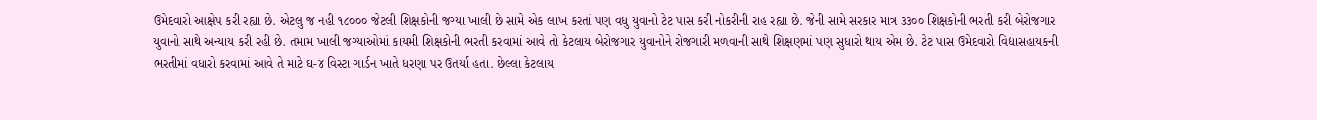ઉમેદવારો આક્ષેપ કરી રહ્યા છે. એટલુ જ નહી ૧૮૦૦૦ જેટલી શિક્ષકોની જગ્યા ખાલી છે સામે એક લાખ કરતાં પણ વધુ યુવાનો ટેટ પાસ કરી નોકરીની રાહ રહ્યા છે. જેની સામે સરકાર માત્ર ૩૩૦૦ શિક્ષકોની ભરતી કરી બેરોજગાર યુવાનો સાથે અન્યાય કરી રહી છે. તમામ ખાલી જગ્યાઓમાં કાયમી શિક્ષકોની ભરતી કરવામાં આવે તો કેટલાય બેરોજગાર યુવાનોને રોજગારી મળવાની સાથે શિક્ષણમાં પણ સુધારો થાય એમ છે. ટેટ પાસ ઉમેદવારો વિદ્યાસહાયકની ભરતીમાં વધારો કરવામાં આવે તે માટે ઘ-૪ વિસ્ટા ગાર્ડન ખાતે ધરણા પર ઉતર્યા હતા. છેલ્લા કેટલાય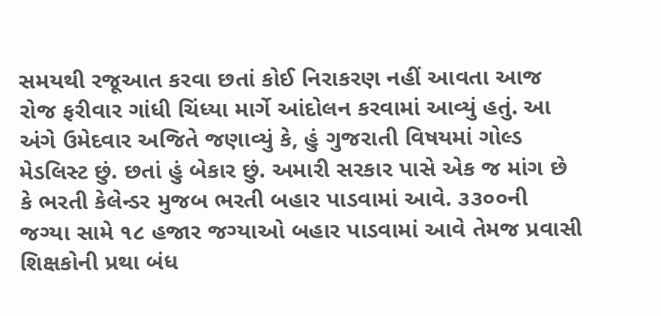સમયથી રજૂઆત કરવા છતાં કોઈ નિરાકરણ નહીં આવતા આજ રોજ ફરીવાર ગાંધી ચિંધ્યા માર્ગે આંદોલન કરવામાં આવ્યું હતું. આ અંગે ઉમેદવાર અજિતે જણાવ્યું કે, હું ગુજરાતી વિષયમાં ગોલ્ડ મેડલિસ્ટ છું. છતાં હું બેકાર છું. અમારી સરકાર પાસે એક જ માંગ છે કે ભરતી કેલેન્ડર મુજબ ભરતી બહાર પાડવામાં આવે. ૩૩૦૦ની જગ્યા સામે ૧૮ હજાર જગ્યાઓ બહાર પાડવામાં આવે તેમજ પ્રવાસી શિક્ષકોની પ્રથા બંધ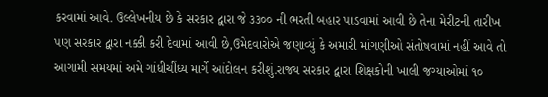કરવામાં આવે. ઉલ્લેખનીય છે કે સરકાર દ્વારા જે ૩૩૦૦ ની ભરતી બહાર પાડવામાં આવી છે તેના મેરીટની તારીખ પણ સરકાર દ્વારા નક્કી કરી દેવામાં આવી છે,ઉમેદવારોએ જણાવ્યું કે અમારી માંગણીઓ સંતોષવામાં નહીં આવે તો આગામી સમયમાં અમે ગાંધીચીંધ્ય માર્ગે આંદોલન કરીશું.રાજ્ય સરકાર દ્વારા શિક્ષકોની ખાલી જગ્યાઓમાં ૧૦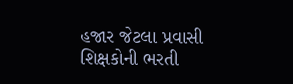હજાર જેટલા પ્રવાસી શિક્ષકોની ભરતી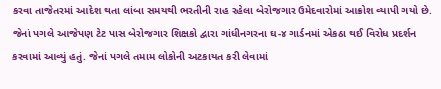કરવા તાજેતરમાં આદેશ થતા લાંબા સમયથી ભરતીની રાહ રહેલા બેરોજગાર ઉમેદવારોમાં આક્રોશ વ્યાપી ગયો છે. જેનાં પગલે આજેપણ ટેટ પાસ બેરોજગાર શિક્ષકો દ્વારા ગાંધીનગરના ઘ-૪ ગાર્ડનમાં એકઠા થઈ વિરોધ પ્રદર્શન કરવામાં આવ્યું હતું. જેનાં પગલે તમામ લોકોની અટકાયત કરી લેવામાં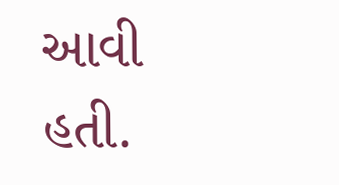આવી હતી.